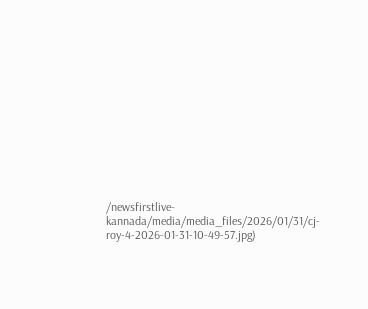/newsfirstlive-kannada/media/media_files/2026/01/31/cj-roy-4-2026-01-31-10-49-57.jpg)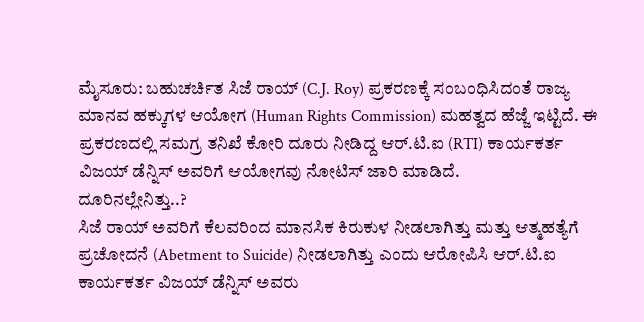ಮೈಸೂರು: ಬಹುಚರ್ಚಿತ ಸಿಜೆ ರಾಯ್ (C.J. Roy) ಪ್ರಕರಣಕ್ಕೆ ಸಂಬಂಧಿಸಿದಂತೆ ರಾಜ್ಯ ಮಾನವ ಹಕ್ಕುಗಳ ಆಯೋಗ (Human Rights Commission) ಮಹತ್ವದ ಹೆಜ್ಜೆ ಇಟ್ಟಿದೆ. ಈ ಪ್ರಕರಣದಲ್ಲಿ ಸಮಗ್ರ ತನಿಖೆ ಕೋರಿ ದೂರು ನೀಡಿದ್ದ ಆರ್.ಟಿ.ಐ (RTI) ಕಾರ್ಯಕರ್ತ ವಿಜಯ್ ಡೆನ್ನಿಸ್ ಅವರಿಗೆ ಆಯೋಗವು ನೋಟಿಸ್ ಜಾರಿ ಮಾಡಿದೆ.
ದೂರಿನಲ್ಲೇನಿತ್ತು..?
ಸಿಜೆ ರಾಯ್ ಅವರಿಗೆ ಕೆಲವರಿಂದ ಮಾನಸಿಕ ಕಿರುಕುಳ ನೀಡಲಾಗಿತ್ತು ಮತ್ತು ಆತ್ಮಹತ್ಯೆಗೆ ಪ್ರಚೋದನೆ (Abetment to Suicide) ನೀಡಲಾಗಿತ್ತು ಎಂದು ಆರೋಪಿಸಿ ಆರ್.ಟಿ.ಐ ಕಾರ್ಯಕರ್ತ ವಿಜಯ್ ಡೆನ್ನಿಸ್ ಅವರು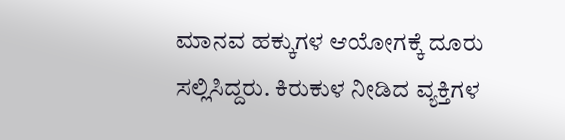ಮಾನವ ಹಕ್ಕುಗಳ ಆಯೋಗಕ್ಕೆ ದೂರು ಸಲ್ಲಿಸಿದ್ದರು. ಕಿರುಕುಳ ನೀಡಿದ ವ್ಯಕ್ತಿಗಳ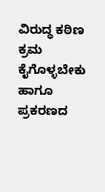ವಿರುದ್ಧ ಕಠಿಣ ಕ್ರಮ ಕೈಗೊಳ್ಳಬೇಕು ಹಾಗೂ ಪ್ರಕರಣದ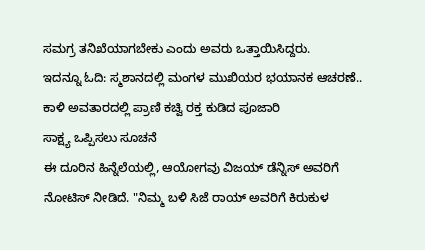ಸಮಗ್ರ ತನಿಖೆಯಾಗಬೇಕು ಎಂದು ಅವರು ಒತ್ತಾಯಿಸಿದ್ದರು.
ಇದನ್ನೂ ಓದಿ: ಸ್ಮಶಾನದಲ್ಲಿ ಮಂಗಳ ಮುಖಿಯರ ಭಯಾನಕ ಆಚರಣೆ.. ಕಾಳಿ ಅವತಾರದಲ್ಲಿ ಪ್ರಾಣಿ ಕಚ್ವಿ ರಕ್ತ ಕುಡಿದ ಪೂಜಾರಿ
ಸಾಕ್ಷ್ಯ ಒಪ್ಪಿಸಲು ಸೂಚನೆ
ಈ ದೂರಿನ ಹಿನ್ನೆಲೆಯಲ್ಲಿ, ಆಯೋಗವು ವಿಜಯ್ ಡೆನ್ನಿಸ್ ಅವರಿಗೆ ನೋಟಿಸ್ ನೀಡಿದೆ. "ನಿಮ್ಮ ಬಳಿ ಸಿಜೆ ರಾಯ್ ಅವರಿಗೆ ಕಿರುಕುಳ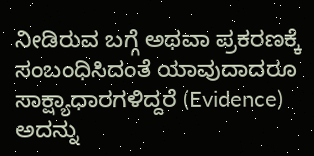ನೀಡಿರುವ ಬಗ್ಗೆ ಅಥವಾ ಪ್ರಕರಣಕ್ಕೆ ಸಂಬಂಧಿಸಿದಂತೆ ಯಾವುದಾದರೂ ಸಾಕ್ಷ್ಯಾಧಾರಗಳಿದ್ದರೆ (Evidence) ಅದನ್ನು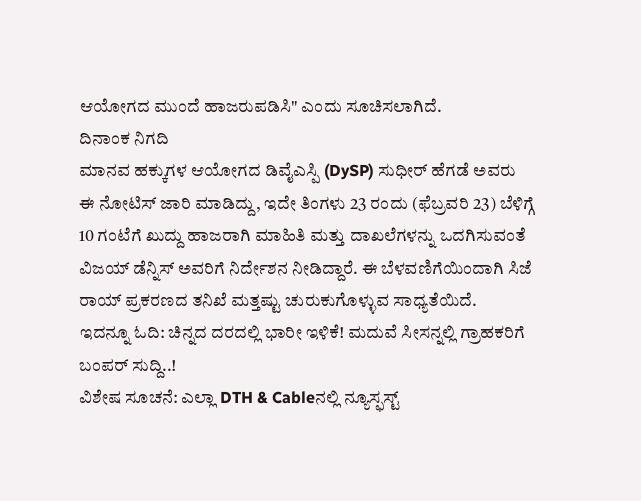ಆಯೋಗದ ಮುಂದೆ ಹಾಜರುಪಡಿಸಿ" ಎಂದು ಸೂಚಿಸಲಾಗಿದೆ.
ದಿನಾಂಕ ನಿಗದಿ
ಮಾನವ ಹಕ್ಕುಗಳ ಆಯೋಗದ ಡಿವೈಎಸ್ಪಿ (DySP) ಸುಧೀರ್ ಹೆಗಡೆ ಅವರು ಈ ನೋಟಿಸ್ ಜಾರಿ ಮಾಡಿದ್ದು, ಇದೇ ತಿಂಗಳು 23 ರಂದು (ಫೆಬ್ರವರಿ 23) ಬೆಳಿಗ್ಗೆ 10 ಗಂಟೆಗೆ ಖುದ್ದು ಹಾಜರಾಗಿ ಮಾಹಿತಿ ಮತ್ತು ದಾಖಲೆಗಳನ್ನು ಒದಗಿಸುವಂತೆ ವಿಜಯ್ ಡೆನ್ನಿಸ್ ಅವರಿಗೆ ನಿರ್ದೇಶನ ನೀಡಿದ್ದಾರೆ. ಈ ಬೆಳವಣಿಗೆಯಿಂದಾಗಿ ಸಿಜೆ ರಾಯ್ ಪ್ರಕರಣದ ತನಿಖೆ ಮತ್ತಷ್ಟು ಚುರುಕುಗೊಳ್ಳುವ ಸಾಧ್ಯತೆಯಿದೆ.
ಇದನ್ನೂ ಓದಿ: ಚಿನ್ನದ ದರದಲ್ಲಿ ಭಾರೀ ಇಳಿಕೆ! ಮದುವೆ ಸೀಸನ್ನಲ್ಲಿ ಗ್ರಾಹಕರಿಗೆ ಬಂಪರ್ ಸುದ್ದಿ..!
ವಿಶೇಷ ಸೂಚನೆ: ಎಲ್ಲಾ DTH & Cableನಲ್ಲಿ ನ್ಯೂಸ್ಫಸ್ಟ್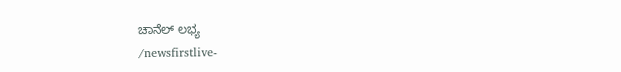ಚಾನೆಲ್ ಲಭ್ಯ
/newsfirstlive-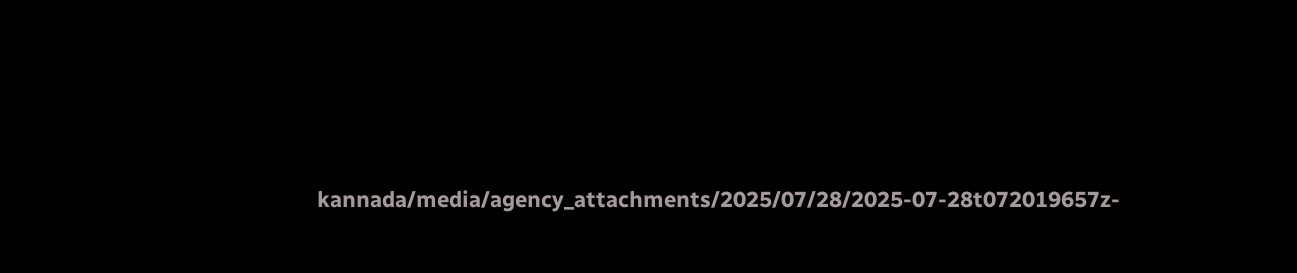kannada/media/agency_attachments/2025/07/28/2025-07-28t072019657z-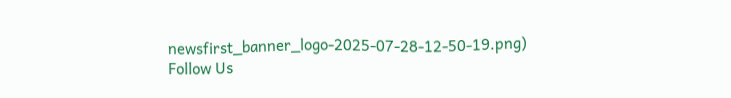newsfirst_banner_logo-2025-07-28-12-50-19.png)
Follow Us